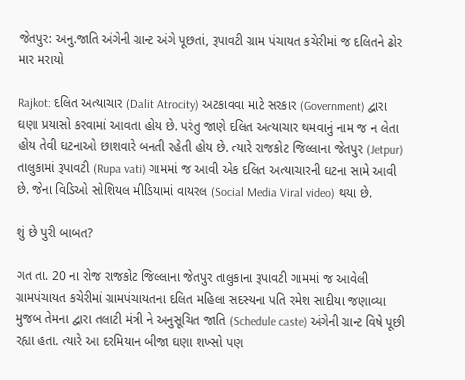જેતપુર: અનુ.જાતિ અંગેની ગ્રાન્ટ અંગે પૂછતાં, રૂપાવટી ગ્રામ પંચાયત કચેરીમાં જ દલિતને ઢોર માર મરાયો

Rajkot: દલિત અત્યાચાર (Dalit Atrocity) અટકાવવા માટે સરકાર (Government) દ્વારા ઘણા પ્રયાસો કરવામાં આવતા હોય છે. પરંતુ જાણે દલિત અત્યાચાર થમવાનું નામ જ ન લેતા હોય તેવી ઘટનાઓ છાશવારે બનતી રહેતી હોય છે. ત્યારે રાજકોટ જિલ્લાના જેતપુર (Jetpur) તાલુકામાં રૂપાવટી (Rupa vati) ગામમાં જ આવી એક દલિત અત્યાચારની ઘટના સામે આવી છે. જેના વિડિઓ સોશિયલ મીડિયામાં વાયરલ (Social Media Viral video) થયા છે.

શું છે પુરી બાબત?

ગત તા. 20 ના રોજ રાજકોટ જિલ્લાના જેતપુર તાલુકાના રૂપાવટી ગામમાં જ આવેલી ગ્રામપંચાયત કચેરીમાં ગ્રામપંચાયતના દલિત મહિલા સદસ્યના પતિ રમેશ સાદીયા જણાવ્યા મુજબ તેમના દ્વારા તલાટી મંત્રી ને અનુસૂચિત જાતિ (Schedule caste) અંગેની ગ્રાન્ટ વિષે પૂછી રહ્યા હતા. ત્યારે આ દરમિયાન બીજા ઘણા શખ્સો પણ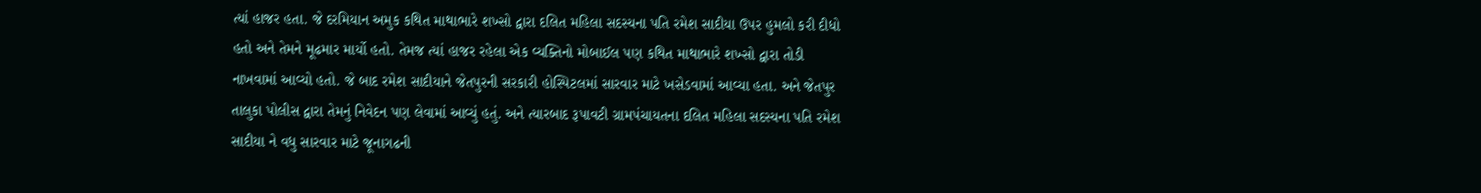ત્યાં હાજર હતા. જે દરમિયાન અમુક કથિત માથાભારે શખ્સો દ્વારા દલિત મહિલા સદસ્યના પતિ રમેશ સાદીયા ઉપર હુમલો કરી દીધો હતો અને તેમને મૂઢમાર માર્યો હતો. તેમજ ત્યાં હાજર રહેલા એક વ્યક્તિનો મોબાઈલ પણ કથિત માથાભારે શખ્સો દ્વારા તોડી નાખવામાં આવ્યો હતો. જે બાદ રમેશ સાદીયાને જેતપુરની સરકારી હોસ્પિટલમાં સારવાર માટે ખસેડવામાં આવ્યા હતા. અને જેતપુર તાલુકા પોલીસ દ્વારા તેમનું નિવેદન પણ લેવામાં આવ્યું હતું. અને ત્યારબાદ રૂપાવટી ગ્રામપંચાયતના દલિત મહિલા સદસ્યના પતિ રમેશ સાદીયા ને વધુ સારવાર માટે જૂનાગઢની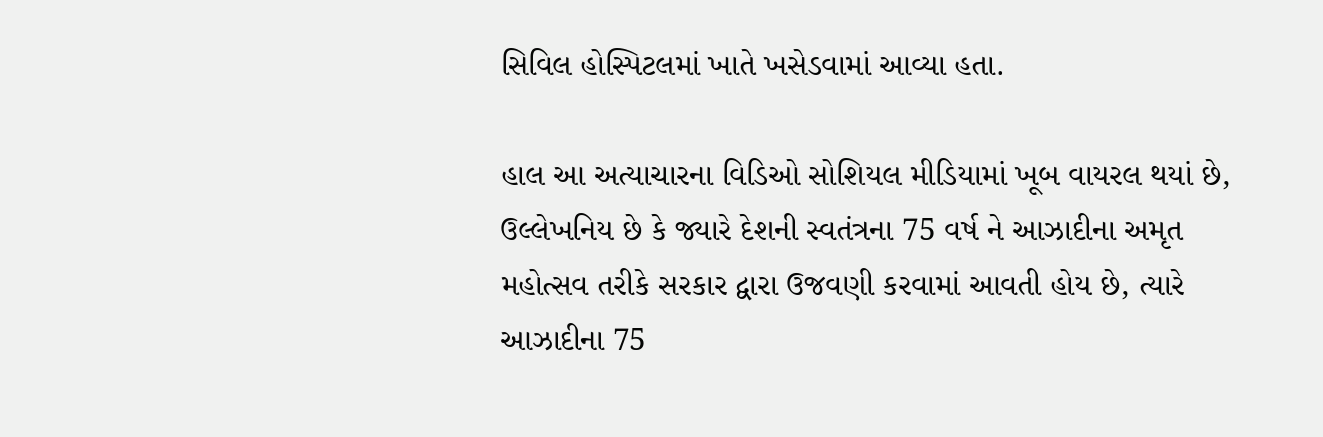સિવિલ હોસ્પિટલમાં ખાતે ખસેડવામાં આવ્યા હતા.

હાલ આ અત્યાચારના વિડિઓ સોશિયલ મીડિયામાં ખૂબ વાયરલ થયાં છે, ઉલ્લેખનિય છે કે જ્યારે દેશની સ્વતંત્રના 75 વર્ષ ને આઝાદીના અમૃત મહોત્સવ તરીકે સરકાર દ્વારા ઉજવણી કરવામાં આવતી હોય છે, ત્યારે આઝાદીના 75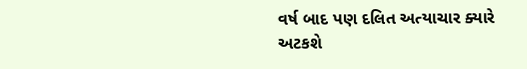વર્ષ બાદ પણ દલિત અત્યાચાર ક્યારે અટકશે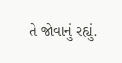તે જોવાનું રહ્યું.